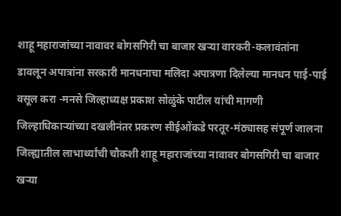शाहू महाराजांच्या नावावर बोगसगिरी चा बाजार खऱ्या वारकरी-कलावंतांना डावलून अपात्रांना सरकारी मानधनाचा मलिदा अपात्रणा दिलेल्या मानधन पाई-पाई वसूल करा -मनसे जिल्हाध्यक्ष प्रकाश सोळुंके पाटील यांची मागणी जिल्हाधिकाऱ्यांच्या दखलीनंतर प्रकरण सीईओंकडे परतूर-मंठ्यासह संपूर्ण जालना जिल्ह्यातील लाभार्थ्यांची चौकशी शाहू महाराजांच्या नावावर बोगसगिरी चा बाजार खऱ्या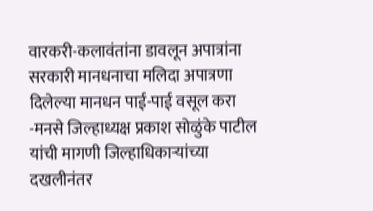वारकरी-कलावंतांना डावलून अपात्रांना सरकारी मानधनाचा मलिदा अपात्रणा दिलेल्या मानधन पाई-पाई वसूल करा -मनसे जिल्हाध्यक्ष प्रकाश सोळुंके पाटील यांची मागणी जिल्हाधिकाऱ्यांच्या दखलीनंतर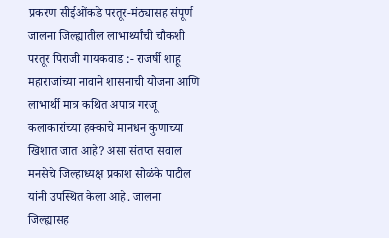प्रकरण सीईओंकडे परतूर-मंठ्यासह संपूर्ण जालना जिल्ह्यातील लाभार्थ्यांची चौकशी परतूर पिराजी गायकवाड :- राजर्षी शाहू महाराजांच्या नावाने शासनाची योजना आणि लाभार्थी मात्र कथित अपात्र गरजू कलाकारांच्या हक्काचे मानधन कुणाच्या खिशात जात आहे? असा संतप्त सवाल मनसेचे जिल्हाध्यक्ष प्रकाश सोळंके पाटील यांनी उपस्थित केला आहे. जालना जिल्ह्यासह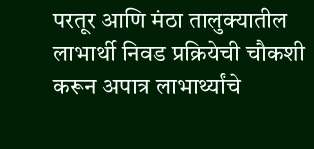परतूर आणि मंठा तालुक्यातील लाभार्थी निवड प्रक्रियेची चौकशी करून अपात्र लाभार्थ्यांचे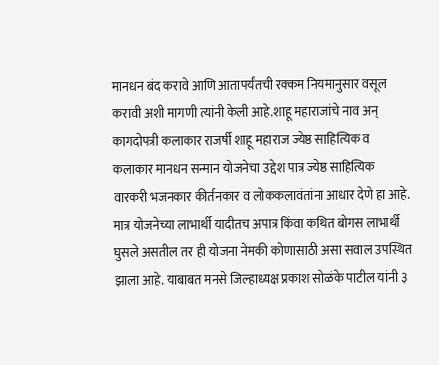मानधन बंद करावे आणि आतापर्यंतची रक्कम नियमानुसार वसूल करावी अशी मागणी त्यांनी केली आहे.शाहू महाराजांचे नाव अन् कागदोपत्री कलाकार राजर्षी शाहू महाराज ज्येष्ठ साहित्यिक व कलाकार मानधन सन्मान योजनेचा उद्देश पात्र ज्येष्ठ साहित्यिक वारकरी भजनकार कीर्तनकार व लोककलावंतांना आधार देणे हा आहे. मात्र योजनेच्या लाभार्थी यादीतच अपात्र किंवा कथित बोगस लाभार्थी घुसले असतील तर ही योजना नेमकी कोणासाठी असा सवाल उपस्थित झाला आहे. याबाबत मनसे जिल्हाध्यक्ष प्रकाश सोळंके पाटील यांनी ३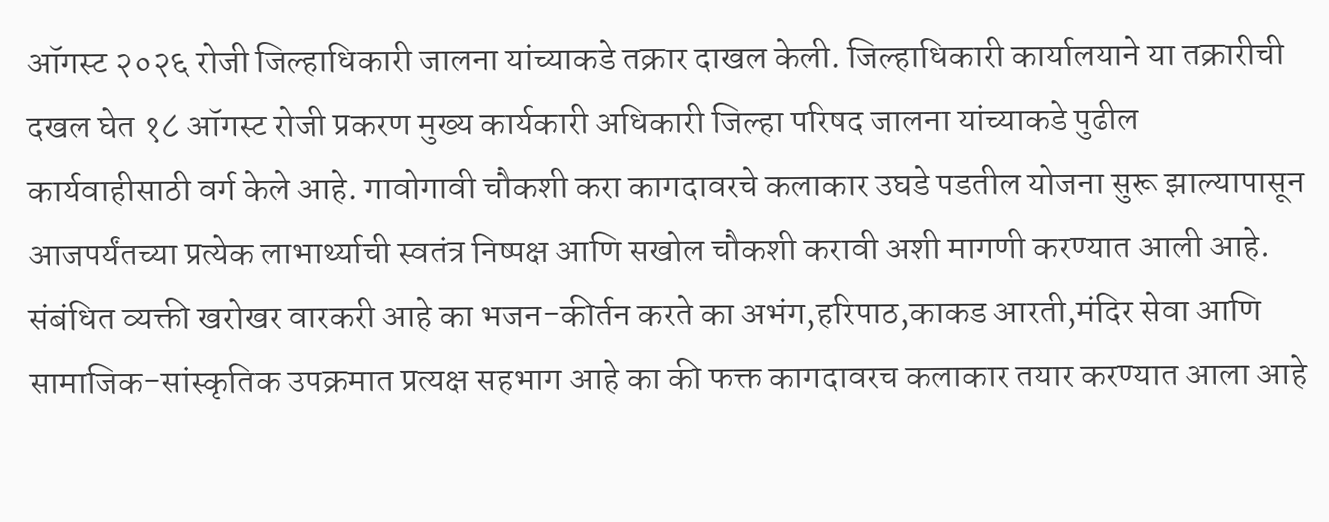ऑगस्ट २०२६ रोजी जिल्हाधिकारी जालना यांच्याकडे तक्रार दाखल केली. जिल्हाधिकारी कार्यालयाने या तक्रारीची दखल घेत १८ ऑगस्ट रोजी प्रकरण मुख्य कार्यकारी अधिकारी जिल्हा परिषद जालना यांच्याकडे पुढील कार्यवाहीसाठी वर्ग केले आहे. गावोगावी चौकशी करा कागदावरचे कलाकार उघडे पडतील योजना सुरू झाल्यापासून आजपर्यंतच्या प्रत्येक लाभार्थ्याची स्वतंत्र निष्पक्ष आणि सखोल चौकशी करावी अशी मागणी करण्यात आली आहे. संबंधित व्यक्ती खरोखर वारकरी आहे का भजन-कीर्तन करते का अभंग,हरिपाठ,काकड आरती,मंदिर सेवा आणि सामाजिक-सांस्कृतिक उपक्रमात प्रत्यक्ष सहभाग आहे का की फक्त कागदावरच कलाकार तयार करण्यात आला आहे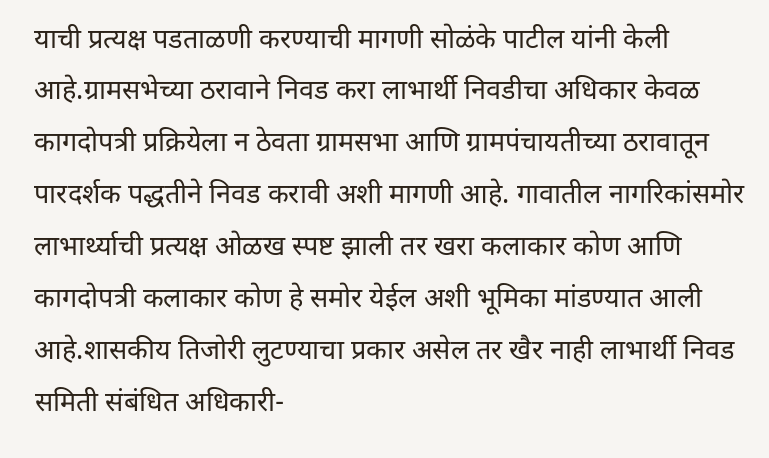याची प्रत्यक्ष पडताळणी करण्याची मागणी सोळंके पाटील यांनी केली आहे.ग्रामसभेच्या ठरावाने निवड करा लाभार्थी निवडीचा अधिकार केवळ कागदोपत्री प्रक्रियेला न ठेवता ग्रामसभा आणि ग्रामपंचायतीच्या ठरावातून पारदर्शक पद्धतीने निवड करावी अशी मागणी आहे. गावातील नागरिकांसमोर लाभार्थ्याची प्रत्यक्ष ओळख स्पष्ट झाली तर खरा कलाकार कोण आणि कागदोपत्री कलाकार कोण हे समोर येईल अशी भूमिका मांडण्यात आली आहे.शासकीय तिजोरी लुटण्याचा प्रकार असेल तर खैर नाही लाभार्थी निवड समिती संबंधित अधिकारी-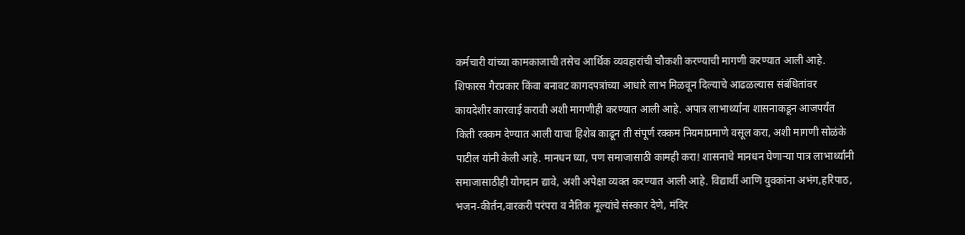कर्मचारी यांच्या कामकाजाची तसेच आर्थिक व्यवहारांची चौकशी करण्याची मागणी करण्यात आली आहे. शिफारस गैरप्रकार किंवा बनावट कागदपत्रांच्या आधारे लाभ मिळवून दिल्याचे आढळल्यास संबंधितांवर कायदेशीर कारवाई करावी अशी मागणीही करण्यात आली आहे. अपात्र लाभार्थ्यांना शासनाकडून आजपर्यंत किती रक्कम देण्यात आली याचा हिशेब काढून ती संपूर्ण रक्कम नियमाप्रमाणे वसूल करा, अशी मागणी सोळंके पाटील यांनी केली आहे. मानधन घ्या, पण समाजासाठी कामही करा! शासनाचे मानधन घेणाऱ्या पात्र लाभार्थ्यांनी समाजासाठीही योगदान द्यावे, अशी अपेक्षा व्यक्त करण्यात आली आहे. विद्यार्थी आणि युवकांना अभंग,हरिपाठ, भजन-कीर्तन,वारकरी परंपरा व नैतिक मूल्यांचे संस्कार देणे, मंदिर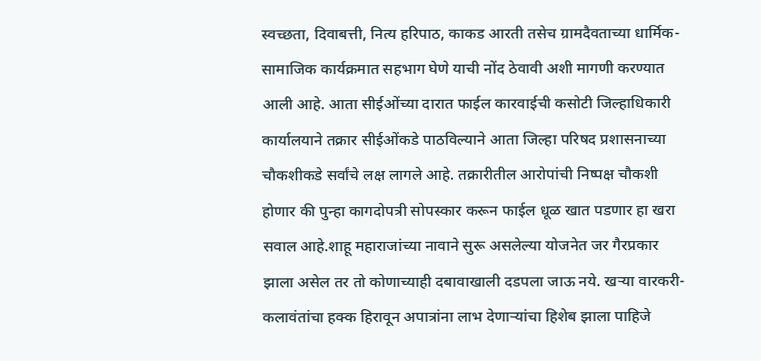स्वच्छता, दिवाबत्ती, नित्य हरिपाठ, काकड आरती तसेच ग्रामदैवताच्या धार्मिक-सामाजिक कार्यक्रमात सहभाग घेणे याची नोंद ठेवावी अशी मागणी करण्यात आली आहे. आता सीईओंच्या दारात फाईल कारवाईची कसोटी जिल्हाधिकारी कार्यालयाने तक्रार सीईओंकडे पाठविल्याने आता जिल्हा परिषद प्रशासनाच्या चौकशीकडे सर्वांचे लक्ष लागले आहे. तक्रारीतील आरोपांची निष्पक्ष चौकशी होणार की पुन्हा कागदोपत्री सोपस्कार करून फाईल धूळ खात पडणार हा खरा सवाल आहे.शाहू महाराजांच्या नावाने सुरू असलेल्या योजनेत जर गैरप्रकार झाला असेल तर तो कोणाच्याही दबावाखाली दडपला जाऊ नये. खऱ्या वारकरी-कलावंतांचा हक्क हिरावून अपात्रांना लाभ देणाऱ्यांचा हिशेब झाला पाहिजे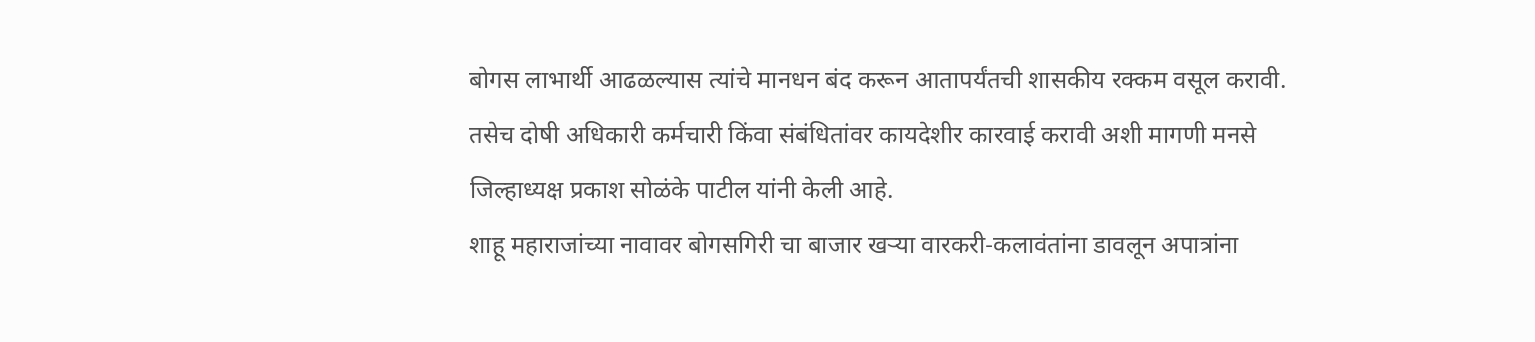बोगस लाभार्थी आढळल्यास त्यांचे मानधन बंद करून आतापर्यंतची शासकीय रक्कम वसूल करावी. तसेच दोषी अधिकारी कर्मचारी किंवा संबंधितांवर कायदेशीर कारवाई करावी अशी मागणी मनसे जिल्हाध्यक्ष प्रकाश सोळंके पाटील यांनी केली आहे.
शाहू महाराजांच्या नावावर बोगसगिरी चा बाजार खऱ्या वारकरी-कलावंतांना डावलून अपात्रांना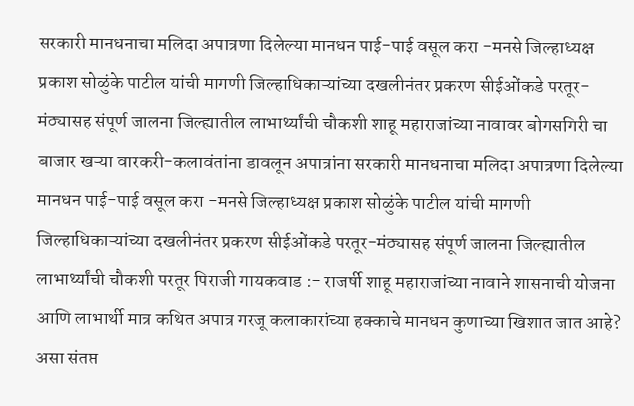सरकारी मानधनाचा मलिदा अपात्रणा दिलेल्या मानधन पाई-पाई वसूल करा -मनसे जिल्हाध्यक्ष प्रकाश सोळुंके पाटील यांची मागणी जिल्हाधिकाऱ्यांच्या दखलीनंतर प्रकरण सीईओंकडे परतूर-मंठ्यासह संपूर्ण जालना जिल्ह्यातील लाभार्थ्यांची चौकशी शाहू महाराजांच्या नावावर बोगसगिरी चा बाजार खऱ्या वारकरी-कलावंतांना डावलून अपात्रांना सरकारी मानधनाचा मलिदा अपात्रणा दिलेल्या मानधन पाई-पाई वसूल करा -मनसे जिल्हाध्यक्ष प्रकाश सोळुंके पाटील यांची मागणी जिल्हाधिकाऱ्यांच्या दखलीनंतर प्रकरण सीईओंकडे परतूर-मंठ्यासह संपूर्ण जालना जिल्ह्यातील लाभार्थ्यांची चौकशी परतूर पिराजी गायकवाड :- राजर्षी शाहू महाराजांच्या नावाने शासनाची योजना आणि लाभार्थी मात्र कथित अपात्र गरजू कलाकारांच्या हक्काचे मानधन कुणाच्या खिशात जात आहे? असा संतप्त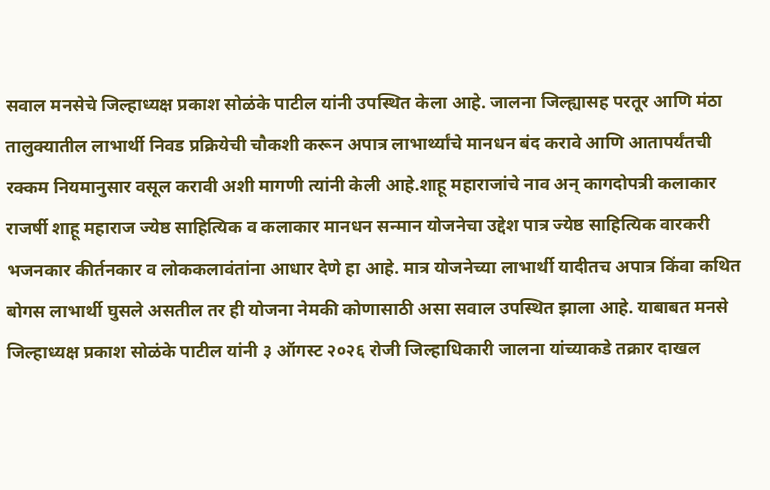सवाल मनसेचे जिल्हाध्यक्ष प्रकाश सोळंके पाटील यांनी उपस्थित केला आहे. जालना जिल्ह्यासह परतूर आणि मंठा तालुक्यातील लाभार्थी निवड प्रक्रियेची चौकशी करून अपात्र लाभार्थ्यांचे मानधन बंद करावे आणि आतापर्यंतची रक्कम नियमानुसार वसूल करावी अशी मागणी त्यांनी केली आहे.शाहू महाराजांचे नाव अन् कागदोपत्री कलाकार राजर्षी शाहू महाराज ज्येष्ठ साहित्यिक व कलाकार मानधन सन्मान योजनेचा उद्देश पात्र ज्येष्ठ साहित्यिक वारकरी भजनकार कीर्तनकार व लोककलावंतांना आधार देणे हा आहे. मात्र योजनेच्या लाभार्थी यादीतच अपात्र किंवा कथित बोगस लाभार्थी घुसले असतील तर ही योजना नेमकी कोणासाठी असा सवाल उपस्थित झाला आहे. याबाबत मनसे जिल्हाध्यक्ष प्रकाश सोळंके पाटील यांनी ३ ऑगस्ट २०२६ रोजी जिल्हाधिकारी जालना यांच्याकडे तक्रार दाखल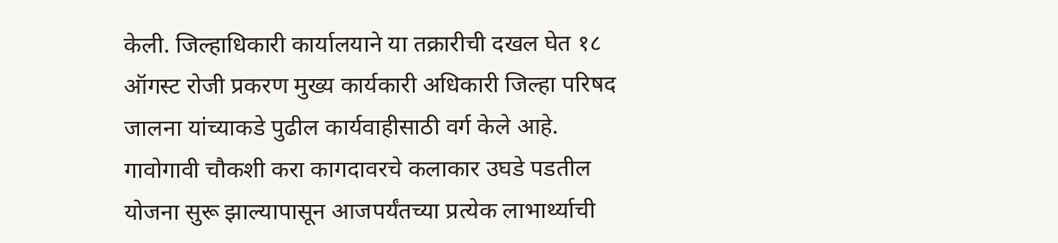केली. जिल्हाधिकारी कार्यालयाने या तक्रारीची दखल घेत १८ ऑगस्ट रोजी प्रकरण मुख्य कार्यकारी अधिकारी जिल्हा परिषद जालना यांच्याकडे पुढील कार्यवाहीसाठी वर्ग केले आहे. गावोगावी चौकशी करा कागदावरचे कलाकार उघडे पडतील योजना सुरू झाल्यापासून आजपर्यंतच्या प्रत्येक लाभार्थ्याची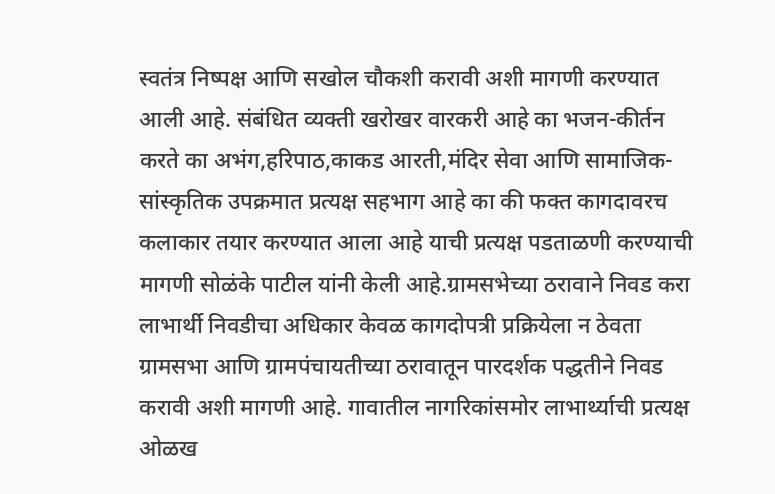स्वतंत्र निष्पक्ष आणि सखोल चौकशी करावी अशी मागणी करण्यात आली आहे. संबंधित व्यक्ती खरोखर वारकरी आहे का भजन-कीर्तन करते का अभंग,हरिपाठ,काकड आरती,मंदिर सेवा आणि सामाजिक-सांस्कृतिक उपक्रमात प्रत्यक्ष सहभाग आहे का की फक्त कागदावरच कलाकार तयार करण्यात आला आहे याची प्रत्यक्ष पडताळणी करण्याची मागणी सोळंके पाटील यांनी केली आहे.ग्रामसभेच्या ठरावाने निवड करा लाभार्थी निवडीचा अधिकार केवळ कागदोपत्री प्रक्रियेला न ठेवता ग्रामसभा आणि ग्रामपंचायतीच्या ठरावातून पारदर्शक पद्धतीने निवड करावी अशी मागणी आहे. गावातील नागरिकांसमोर लाभार्थ्याची प्रत्यक्ष ओळख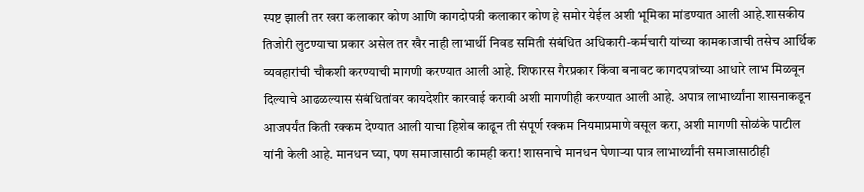स्पष्ट झाली तर खरा कलाकार कोण आणि कागदोपत्री कलाकार कोण हे समोर येईल अशी भूमिका मांडण्यात आली आहे.शासकीय तिजोरी लुटण्याचा प्रकार असेल तर खैर नाही लाभार्थी निवड समिती संबंधित अधिकारी-कर्मचारी यांच्या कामकाजाची तसेच आर्थिक व्यवहारांची चौकशी करण्याची मागणी करण्यात आली आहे. शिफारस गैरप्रकार किंवा बनावट कागदपत्रांच्या आधारे लाभ मिळवून दिल्याचे आढळल्यास संबंधितांवर कायदेशीर कारवाई करावी अशी मागणीही करण्यात आली आहे. अपात्र लाभार्थ्यांना शासनाकडून आजपर्यंत किती रक्कम देण्यात आली याचा हिशेब काढून ती संपूर्ण रक्कम नियमाप्रमाणे वसूल करा, अशी मागणी सोळंके पाटील यांनी केली आहे. मानधन घ्या, पण समाजासाठी कामही करा! शासनाचे मानधन घेणाऱ्या पात्र लाभार्थ्यांनी समाजासाठीही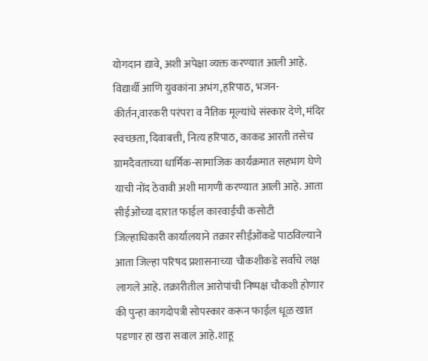योगदान द्यावे, अशी अपेक्षा व्यक्त करण्यात आली आहे. विद्यार्थी आणि युवकांना अभंग,हरिपाठ, भजन-कीर्तन,वारकरी परंपरा व नैतिक मूल्यांचे संस्कार देणे, मंदिर स्वच्छता, दिवाबत्ती, नित्य हरिपाठ, काकड आरती तसेच ग्रामदैवताच्या धार्मिक-सामाजिक कार्यक्रमात सहभाग घेणे याची नोंद ठेवावी अशी मागणी करण्यात आली आहे. आता सीईओंच्या दारात फाईल कारवाईची कसोटी जिल्हाधिकारी कार्यालयाने तक्रार सीईओंकडे पाठविल्याने आता जिल्हा परिषद प्रशासनाच्या चौकशीकडे सर्वांचे लक्ष लागले आहे. तक्रारीतील आरोपांची निष्पक्ष चौकशी होणार की पुन्हा कागदोपत्री सोपस्कार करून फाईल धूळ खात पडणार हा खरा सवाल आहे.शाहू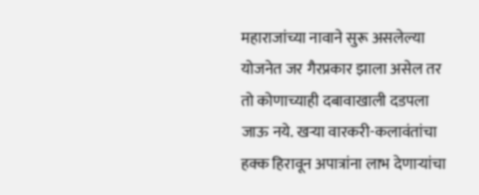महाराजांच्या नावाने सुरू असलेल्या योजनेत जर गैरप्रकार झाला असेल तर तो कोणाच्याही दबावाखाली दडपला जाऊ नये. खऱ्या वारकरी-कलावंतांचा हक्क हिरावून अपात्रांना लाभ देणाऱ्यांचा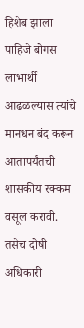हिशेब झाला पाहिजे बोगस लाभार्थी आढळल्यास त्यांचे मानधन बंद करून आतापर्यंतची शासकीय रक्कम वसूल करावी. तसेच दोषी अधिकारी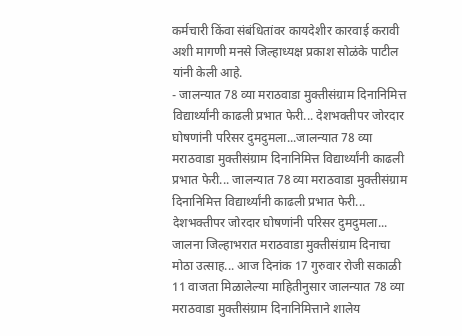कर्मचारी किंवा संबंधितांवर कायदेशीर कारवाई करावी अशी मागणी मनसे जिल्हाध्यक्ष प्रकाश सोळंके पाटील यांनी केली आहे.
- जालन्यात 78 व्या मराठवाडा मुक्तीसंग्राम दिनानिमित्त विद्यार्थ्यांनी काढली प्रभात फेरी... देशभक्तीपर जोरदार घोषणांनी परिसर दुमदुमला...जालन्यात 78 व्या मराठवाडा मुक्तीसंग्राम दिनानिमित्त विद्यार्थ्यांनी काढली प्रभात फेरी... जालन्यात 78 व्या मराठवाडा मुक्तीसंग्राम दिनानिमित्त विद्यार्थ्यांनी काढली प्रभात फेरी... देशभक्तीपर जोरदार घोषणांनी परिसर दुमदुमला... जालना जिल्हाभरात मराठवाडा मुक्तीसंग्राम दिनाचा मोठा उत्साह... आज दिनांक 17 गुरुवार रोजी सकाळी 11 वाजता मिळालेल्या माहितीनुसार जालन्यात 78 व्या मराठवाडा मुक्तीसंग्राम दिनानिमित्ताने शालेय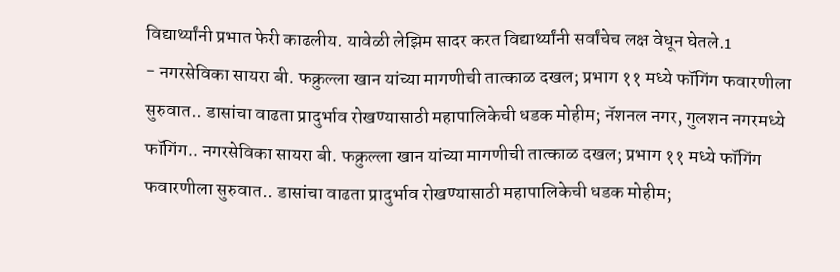विद्यार्थ्यांनी प्रभात फेरी काढलीय. यावेळी लेझिम सादर करत विद्यार्थ्यांनी सर्वांचेच लक्ष वेधून घेतले.1
- नगरसेविका सायरा बी. फक्रुल्ला खान यांच्या मागणीची तात्काळ दखल; प्रभाग ११ मध्ये फॉगिंग फवारणीला सुरुवात.. डासांचा वाढता प्रादुर्भाव रोखण्यासाठी महापालिकेची धडक मोहीम; नॅशनल नगर, गुलशन नगरमध्ये फॉगिंग.. नगरसेविका सायरा बी. फक्रुल्ला खान यांच्या मागणीची तात्काळ दखल; प्रभाग ११ मध्ये फॉगिंग फवारणीला सुरुवात.. डासांचा वाढता प्रादुर्भाव रोखण्यासाठी महापालिकेची धडक मोहीम;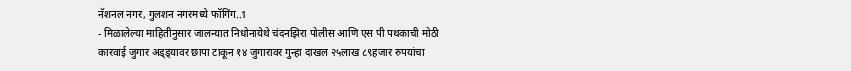नॅशनल नगर, गुलशन नगरमध्ये फॉगिंग..1
- मिळालेल्या माहितीनुसार जालन्यात निधोनायेथे चंदनझिरा पोलीस आणि एस पी पथकाची मोठी कारवाई जुगार अड्ड्यावर छापा टाकून १४ जुगारावर गुन्हा दाखल २५लाख ८९हजार रुपयांचा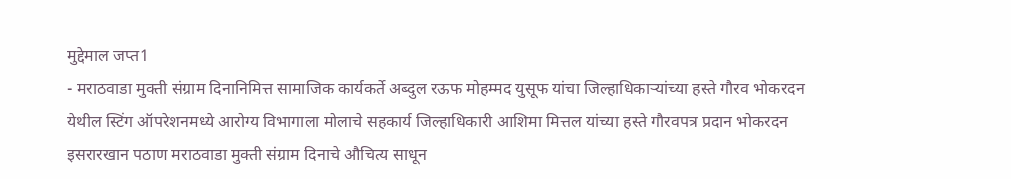मुद्देमाल जप्त1
- मराठवाडा मुक्ती संग्राम दिनानिमित्त सामाजिक कार्यकर्ते अब्दुल रऊफ मोहम्मद युसूफ यांचा जिल्हाधिकाऱ्यांच्या हस्ते गौरव भोकरदन येथील स्टिंग ऑपरेशनमध्ये आरोग्य विभागाला मोलाचे सहकार्य जिल्हाधिकारी आशिमा मित्तल यांच्या हस्ते गौरवपत्र प्रदान भोकरदन इसरारखान पठाण मराठवाडा मुक्ती संग्राम दिनाचे औचित्य साधून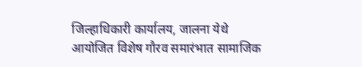जिल्हाधिकारी कार्यालय, जालना येथे आयोजित विशेष गौरव समारंभात सामाजिक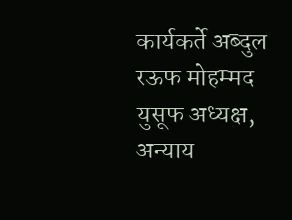कार्यकर्ते अब्दुल रऊफ मोहम्मद युसूफ अध्यक्ष, अन्याय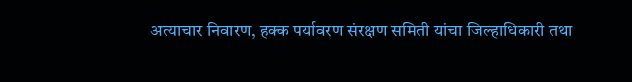अत्याचार निवारण, हक्क पर्यावरण संरक्षण समिती यांचा जिल्हाधिकारी तथा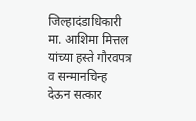जिल्हादंडाधिकारी मा. आशिमा मित्तल यांच्या हस्ते गौरवपत्र व सन्मानचिन्ह देऊन सत्कार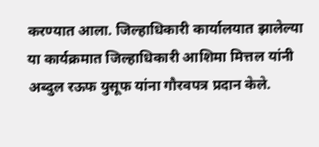करण्यात आला. जिल्हाधिकारी कार्यालयात झालेल्या या कार्यक्रमात जिल्हाधिकारी आशिमा मित्तल यांनी अब्दुल रऊफ युसूफ यांना गौरवपत्र प्रदान केले.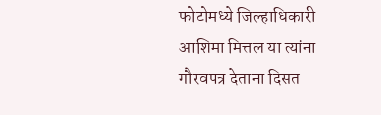फोटोमध्ये जिल्हाधिकारी आशिमा मित्तल या त्यांना गौरवपत्र देताना दिसत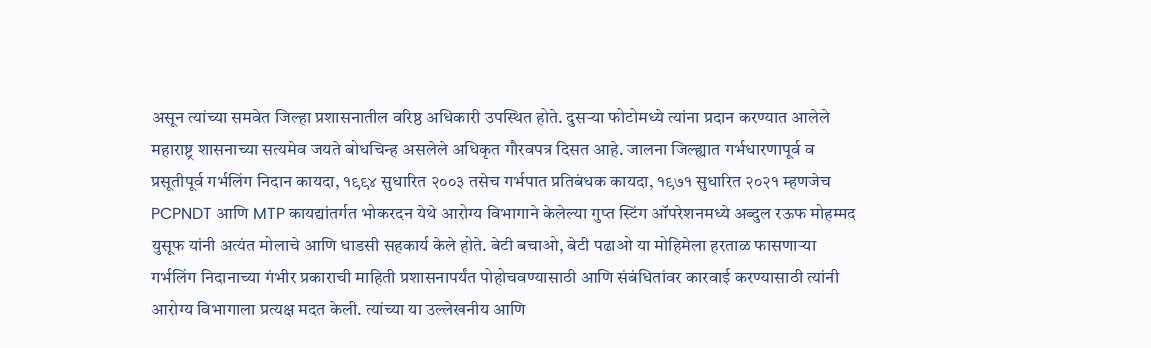असून त्यांच्या समवेत जिल्हा प्रशासनातील वरिष्ठ अधिकारी उपस्थित होते. दुसऱ्या फोटोमध्ये त्यांना प्रदान करण्यात आलेले महाराष्ट्र शासनाच्या सत्यमेव जयते बोधचिन्ह असलेले अधिकृत गौरवपत्र दिसत आहे. जालना जिल्ह्यात गर्भधारणापूर्व व प्रसूतीपूर्व गर्भलिंग निदान कायदा, १९९४ सुधारित २००३ तसेच गर्भपात प्रतिबंधक कायदा, १९७१ सुधारित २०२१ म्हणजेच PCPNDT आणि MTP कायद्यांतर्गत भोकरदन येथे आरोग्य विभागाने केलेल्या गुप्त स्टिंग ऑपरेशनमध्ये अब्दुल रऊफ मोहम्मद युसूफ यांनी अत्यंत मोलाचे आणि धाडसी सहकार्य केले होते. बेटी बचाओ, बेटी पढाओ या मोहिमेला हरताळ फासणाऱ्या गर्भलिंग निदानाच्या गंभीर प्रकाराची माहिती प्रशासनापर्यंत पोहोचवण्यासाठी आणि संबंधितांवर कारवाई करण्यासाठी त्यांनी आरोग्य विभागाला प्रत्यक्ष मदत केली. त्यांच्या या उल्लेखनीय आणि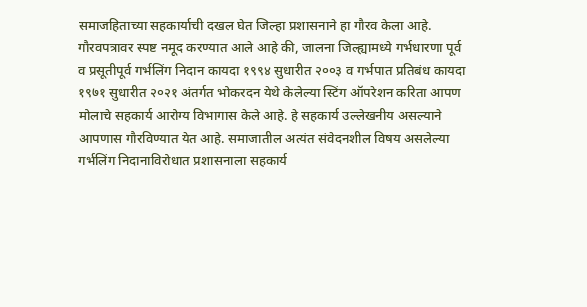समाजहिताच्या सहकार्याची दखल घेत जिल्हा प्रशासनाने हा गौरव केला आहे. गौरवपत्रावर स्पष्ट नमूद करण्यात आले आहे की, जालना जिल्ह्यामध्ये गर्भधारणा पूर्व व प्रसूतीपूर्व गर्भलिंग निदान कायदा १९९४ सुधारीत २००३ व गर्भपात प्रतिबंध कायदा १९७१ सुधारीत २०२१ अंतर्गत भोकरदन येथे केलेल्या स्टिंग ऑपरेशन करिता आपण मोलाचे सहकार्य आरोग्य विभागास केले आहे. हे सहकार्य उल्लेखनीय असल्याने आपणास गौरविण्यात येत आहे. समाजातील अत्यंत संवेदनशील विषय असलेल्या गर्भलिंग निदानाविरोधात प्रशासनाला सहकार्य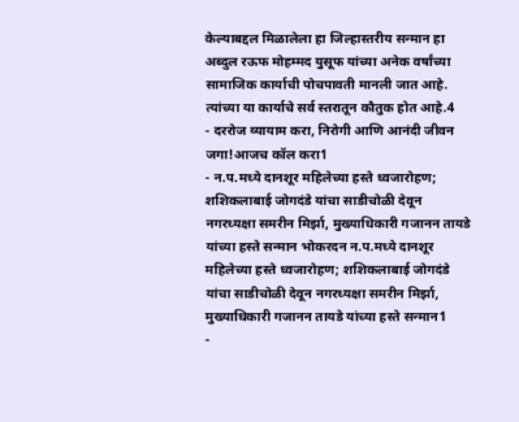केल्याबद्दल मिळालेला हा जिल्हास्तरीय सन्मान हा अब्दुल रऊफ मोहम्मद युसूफ यांच्या अनेक वर्षांच्या सामाजिक कार्याची पोचपावती मानली जात आहे. त्यांच्या या कार्याचे सर्व स्तरातून कौतुक होत आहे.4
- दररोज व्यायाम करा, निरोगी आणि आनंदी जीवन जगा!आजच कॉल करा1
- न.प.मध्ये दानशूर महिलेच्या हस्ते ध्वजारोहण; शशिकलाबाई जोगदंडे यांचा साडीचोळी देवून नगरध्यक्षा समरीन मिर्झा, मुख्याधिकारी गजानन तायडे यांच्या हस्ते सन्मान भोकरदन न.प.मध्ये दानशूर महिलेच्या हस्ते ध्वजारोहण; शशिकलाबाई जोगदंडे यांचा साडीचोळी देवून नगरध्यक्षा समरीन मिर्झा, मुख्याधिकारी गजानन तायडे यांच्या हस्ते सन्मान1
-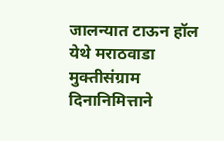जालन्यात टाऊन हॉल येथे मराठवाडा मुक्तीसंग्राम दिनानिमित्ताने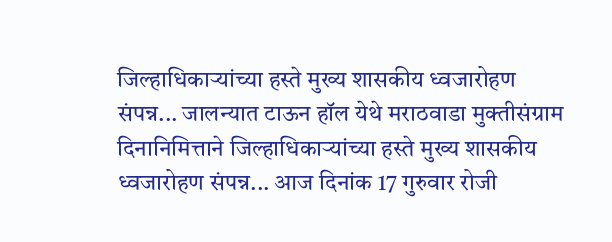जिल्हाधिकाऱ्यांच्या हस्ते मुख्य शासकीय ध्वजारोहण संपन्न... जालन्यात टाऊन हॉल येथे मराठवाडा मुक्तीसंग्राम दिनानिमित्ताने जिल्हाधिकाऱ्यांच्या हस्ते मुख्य शासकीय ध्वजारोहण संपन्न... आज दिनांक 17 गुरुवार रोजी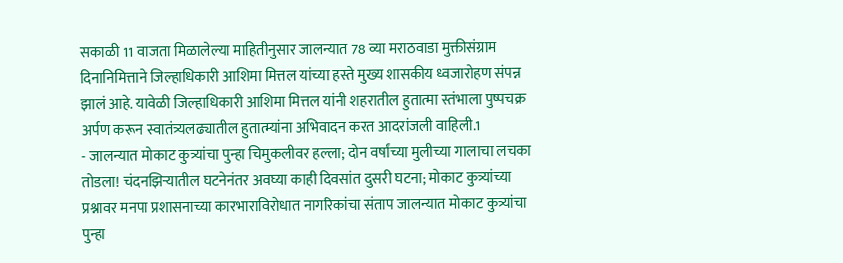सकाळी 11 वाजता मिळालेल्या माहितीनुसार जालन्यात 78 व्या मराठवाडा मुक्तीसंग्राम दिनानिमित्ताने जिल्हाधिकारी आशिमा मित्तल यांच्या हस्ते मुख्य शासकीय ध्वजारोहण संपन्न झालं आहे. यावेळी जिल्हाधिकारी आशिमा मित्तल यांनी शहरातील हुतात्मा स्तंभाला पुष्पचक्र अर्पण करून स्वातंत्र्यलढ्यातील हुतात्म्यांना अभिवादन करत आदरांजली वाहिली.1
- जालन्यात मोकाट कुत्र्यांचा पुन्हा चिमुकलीवर हल्ला; दोन वर्षांच्या मुलीच्या गालाचा लचका तोडला! चंदनझिऱ्यातील घटनेनंतर अवघ्या काही दिवसांत दुसरी घटना; मोकाट कुत्र्यांच्या प्रश्नावर मनपा प्रशासनाच्या कारभाराविरोधात नागरिकांचा संताप जालन्यात मोकाट कुत्र्यांचा पुन्हा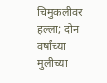चिमुकलीवर हल्ला; दोन वर्षांच्या मुलीच्या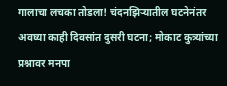गालाचा लचका तोडला! चंदनझिऱ्यातील घटनेनंतर अवघ्या काही दिवसांत दुसरी घटना; मोकाट कुत्र्यांच्या प्रश्नावर मनपा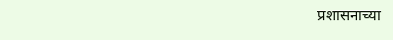प्रशासनाच्या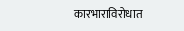कारभाराविरोधात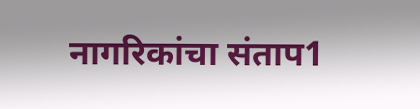नागरिकांचा संताप1